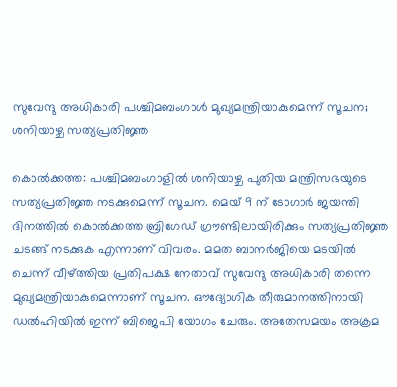സുവേന്ദു അധികാരി പശ്ചിമബംഗാൾ മുഖ്യമന്ത്രിയാകുമെന്ന് സൂചന; ശനിയാഴ്ച സത്യപ്രതിജ്ഞ

കൊല്‍ക്കത്ത: പശ്ചിമബംഗാളിൽ ശനിയാഴ്ച പുതിയ മന്ത്രിസഭയുടെ സത്യപ്രതിജ്ഞ നടക്കുമെന്ന് സൂചന. മെയ് 9 ന് ടോഗാർ ജയന്തി ദിനത്തിൽ കൊൽക്കത്ത ബ്രിഗേഡ് ഗ്രൗണ്ടിലായിരിക്കും സത്യപ്രതിജ്ഞ ചടങ്ങ് നടക്കുക എന്നാണ് വിവരം. മമത ബാനർജിയെ മടയിൽ ചെന്ന് വീഴ്ത്തിയ പ്രതിപക്ഷ നേതാവ് സുവേന്ദു അധികാരി തന്നെ മുഖ്യമന്ത്രിയാകുമെന്നാണ് സൂചന. ഔദ്യോഗിക തീരുമാനത്തിനായി ഡൽഹിയിൽ ഇന്ന് ബിജെപി യോഗം ചേരും. അതേസമയം അക്രമ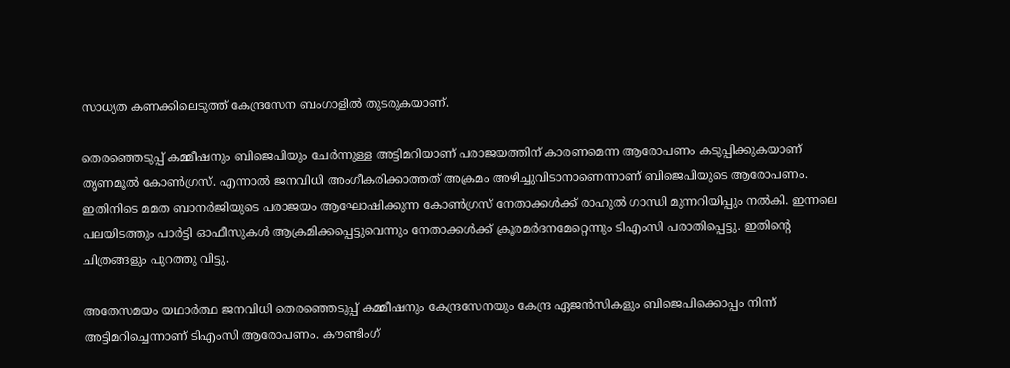സാധ്യത കണക്കിലെടുത്ത് കേന്ദ്രസേന ബംഗാളിൽ തുടരുകയാണ്.

തെരഞ്ഞെടുപ്പ് കമ്മീഷനും ബിജെപിയും ചേർന്നുള്ള അട്ടിമറിയാണ് പരാജയത്തിന് കാരണമെന്ന ആരോപണം കടുപ്പിക്കുകയാണ് തൃണമൂൽ കോൺഗ്രസ്. എന്നാൽ ജനവിധി അംഗീകരിക്കാത്തത് അക്രമം അഴിച്ചുവിടാനാണെന്നാണ് ബിജെപിയുടെ ആരോപണം. ഇതിനിടെ മമത ബാനർജിയുടെ പരാജയം ആഘോഷിക്കുന്ന കോൺഗ്രസ് നേതാക്കൾക്ക് രാഹുൽ ഗാന്ധി മുന്നറിയിപ്പും നൽകി. ഇന്നലെ പലയിടത്തും പാർട്ടി ഓഫീസുകൾ ആക്രമിക്കപ്പെട്ടുവെന്നും നേതാക്കൾക്ക് ക്രൂരമർദനമേറ്റെന്നും ടിഎംസി പരാതിപ്പെട്ടു. ഇതിന്റെ ചിത്രങ്ങളും പുറത്തു വിട്ടു.

അതേസമയം യഥാർത്ഥ ജനവിധി തെരഞ്ഞെടുപ്പ് കമ്മീഷനും കേന്ദ്രസേനയും കേന്ദ്ര ഏജൻസികളും ബിജെപിക്കൊപ്പം നിന്ന് അട്ടിമറിച്ചെന്നാണ് ടിഎംസി ആരോപണം. കൗണ്ടിംഗ്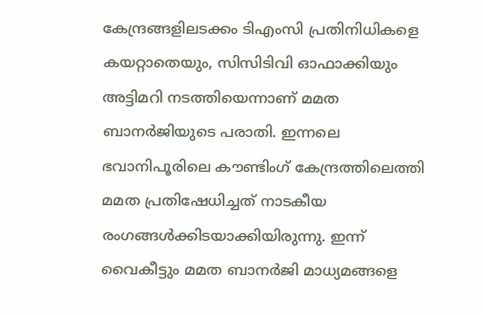കേന്ദ്രങ്ങളിലടക്കം ടിഎംസി പ്രതിനിധികളെ കയറ്റാതെയും, സിസിടിവി ഓഫാക്കിയും അട്ടിമറി നടത്തിയെന്നാണ് മമത ബാനർജിയുടെ പരാതി. ഇന്നലെ ഭവാനിപൂരിലെ കൗണ്ടിംഗ് കേന്ദ്രത്തിലെത്തി മമത പ്രതിഷേധിച്ചത് നാടകീയ രംഗങ്ങൾക്കിടയാക്കിയിരുന്നു. ഇന്ന് വൈകീട്ടും മമത ബാനർജി മാധ്യമങ്ങളെ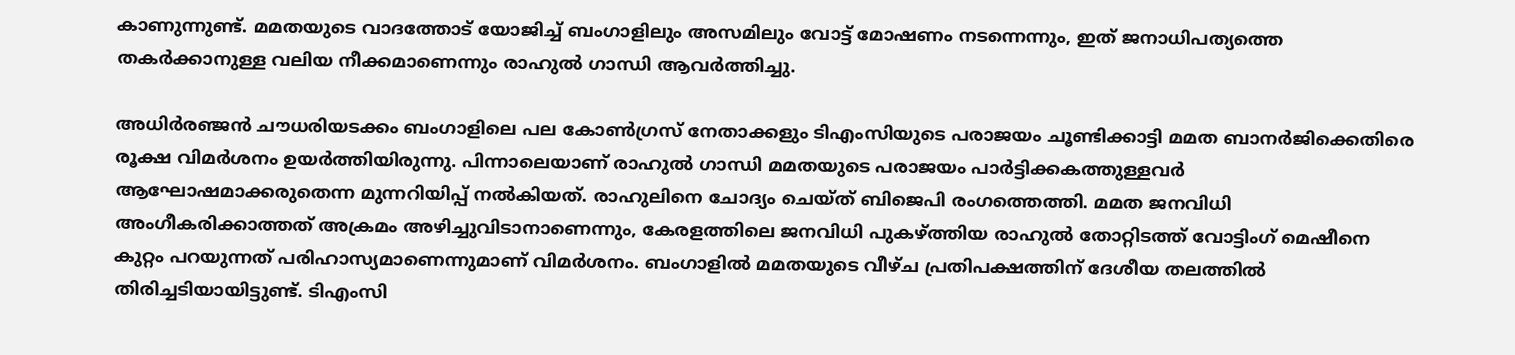കാണുന്നുണ്ട്. മമതയുടെ വാദത്തോട് യോജിച്ച് ബംഗാളിലും അസമിലും വോട്ട് മോഷണം നടന്നെന്നും, ഇത് ജനാധിപത്യത്തെ തകർക്കാനുള്ള വലിയ നീക്കമാണെന്നും രാഹുൽ ഗാന്ധി ആവർത്തിച്ചു.

അധിർരഞ്ജൻ ചൗധരിയടക്കം ബംഗാളിലെ പല കോൺഗ്രസ് നേതാക്കളും ടിഎംസിയുടെ പരാജയം ചൂണ്ടിക്കാട്ടി മമത ബാനർജിക്കെതിരെ രൂക്ഷ വിമർശനം ഉയർത്തിയിരുന്നു. പിന്നാലെയാണ് രാഹുൽ ഗാന്ധി മമതയുടെ പരാജയം പാർട്ടിക്കകത്തുള്ളവർ ആഘോഷമാക്കരുതെന്ന മുന്നറിയിപ്പ് നൽകിയത്. രാഹുലിനെ ചോദ്യം ചെയ്ത് ബിജെപി രംഗത്തെത്തി. മമത ജനവിധി അംഗീകരിക്കാത്തത് അക്രമം അഴിച്ചുവിടാനാണെന്നും, കേരളത്തിലെ ജനവിധി പുകഴ്ത്തിയ രാഹുൽ തോറ്റിടത്ത് വോട്ടിംഗ് മെഷീനെ കുറ്റം പറയുന്നത് പരിഹാസ്യമാണെന്നുമാണ് വിമർശനം. ബംഗാളിൽ മമതയുടെ വീഴ്ച പ്രതിപക്ഷത്തിന് ദേശീയ തലത്തിൽ തിരിച്ചടിയായിട്ടുണ്ട്. ടിഎംസി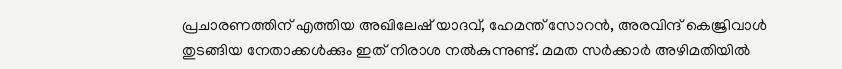പ്രചാരണത്തിന് എത്തിയ അഖിലേഷ് യാദവ്, ഹേമന്ത് സോറൻ, അരവിന്ദ് കെജ്രിവാൾ തുടങ്ങിയ നേതാക്കൾക്കും ഇത് നിരാശ നൽകുന്നുണ്ട്. മമത സർക്കാർ അഴിമതിയിൽ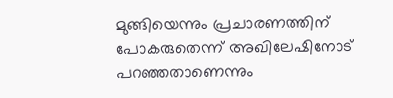മുങ്ങിയെന്നും പ്രചാരണത്തിന് പോകരുതെന്ന് അഖിലേഷിനോട് പറഞ്ഞതാണെന്നും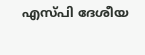എസ്പി ദേശീയ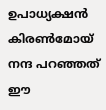ഉപാധ്യക്ഷൻ കിരൺമോയ് നന്ദ പറഞ്ഞത് ഈ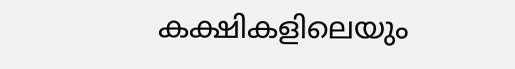കക്ഷികളിലെയും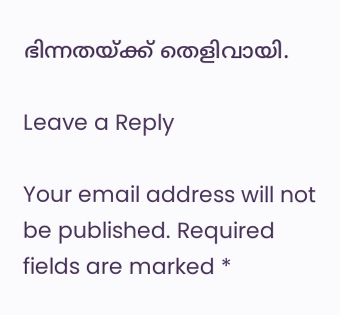ഭിന്നതയ്ക്ക് തെളിവായി.

Leave a Reply

Your email address will not be published. Required fields are marked *